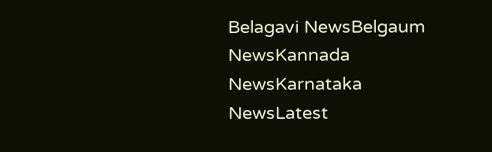Belagavi NewsBelgaum NewsKannada NewsKarnataka NewsLatest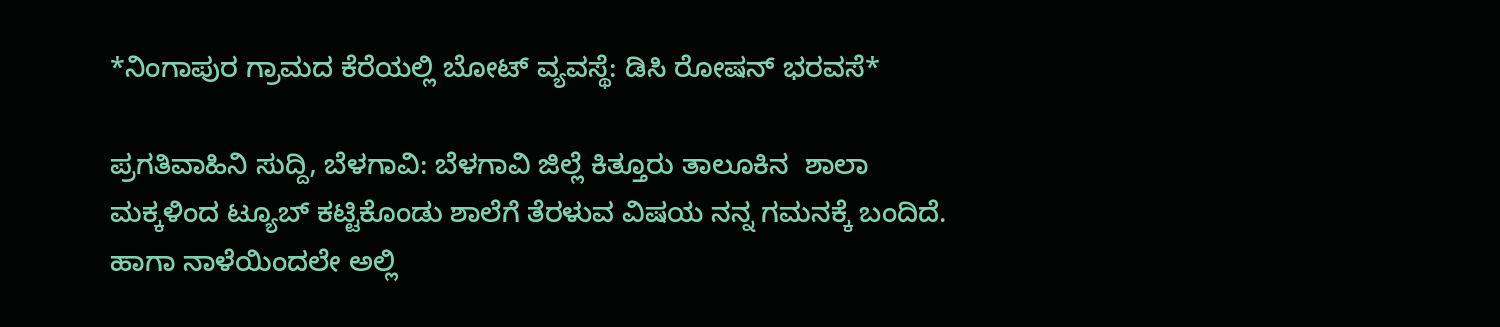*ನಿಂಗಾಪುರ ಗ್ರಾಮದ ಕೆರೆಯಲ್ಲಿ ಬೋಟ್ ವ್ಯವಸ್ಥೆ: ಡಿಸಿ ರೋಷನ್ ಭರವಸೆ*

ಪ್ರಗತಿವಾಹಿನಿ ಸುದ್ದಿ, ಬೆಳಗಾವಿ: ಬೆಳಗಾವಿ ಜಿಲ್ಲೆ ಕಿತ್ತೂರು ತಾಲೂಕಿನ  ಶಾಲಾ ಮಕ್ಕಳಿಂದ ಟ್ಯೂಬ್ ಕಟ್ಟಿಕೊಂಡು ಶಾಲೆಗೆ ತೆರಳುವ ವಿಷಯ ನನ್ನ ಗಮನಕ್ಕೆ ಬಂದಿದೆ. ಹಾಗಾ ನಾಳೆಯಿಂದಲೇ ಅಲ್ಲಿ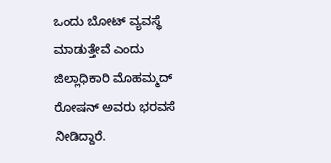ಒಂದು ಬೋಟ್ ವ್ಯವಸ್ಥೆ ಮಾಡುತ್ತೇವೆ ಎಂದು ಜಿಲ್ಲಾಧಿಕಾರಿ ಮೊಹಮ್ಮದ್ ರೋಷನ್ ಅವರು ಭರವಸೆ ನೀಡಿದ್ದಾರೆ.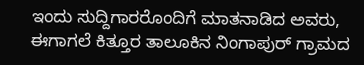ಇಂದು ಸುದ್ದಿಗಾರರೊಂದಿಗೆ ಮಾತನಾಡಿದ‌ ಅವರು, ಈಗಾಗಲೆ ಕಿತ್ತೂರ ತಾಲೂಕಿನ ನಿಂಗಾಪುರ್ ಗ್ರಾಮದ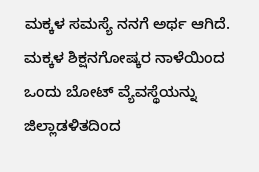ಮಕ್ಕಳ ಸಮಸ್ಯೆ ನನಗೆ ಅರ್ಥ ಆಗಿದೆ. ಮಕ್ಕಳ ಶಿಕ್ಷನಗೋಷ್ಕರ ನಾಳೆಯಿಂದ ಒಂದು ಬೋಟ್ ವ್ಯೆವಸ್ಥೆಯನ್ನು ಜಿಲ್ಲಾಡಳಿತದಿಂದ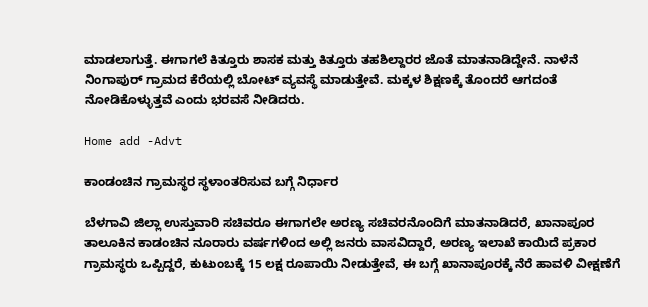ಮಾಡಲಾಗುತ್ತೆ. ಈಗಾಗಲೆ ಕಿತ್ತೂರು ಶಾಸಕ ಮತ್ತು ಕಿತ್ತೂರು ತಹಶಿಲ್ದಾರರ ಜೊತೆ ಮಾತನಾಡಿದ್ದೇನೆ. ನಾಳೆನೆ ನಿಂಗಾಪುರ್ ಗ್ರಾಮದ ಕೆರೆಯಲ್ಲಿ ಬೋಟ್ ವ್ಯವಸ್ಥೆ ಮಾಡುತ್ತೇವೆ. ಮಕ್ಕಳ ಶಿಕ್ಷಣಕ್ಕೆ ತೊಂದರೆ ಆಗದಂತೆ ನೋಡಿಕೊಳ್ಳುತ್ತವೆ ಎಂದು ಭರವಸೆ ನೀಡಿದರು.

Home add -Advt

ಕಾಂಡಂಚಿನ ಗ್ರಾಮಸ್ಥರ ಸ್ಥಳಾಂತರಿಸುವ ಬಗ್ಗೆ ನಿರ್ಧಾರ

ಬೆಳಗಾವಿ ಜಿಲ್ಲಾ ಉಸ್ತುವಾರಿ ಸಚಿವರೂ ಈಗಾಗಲೇ ಅರಣ್ಯ ಸಚಿವರನೊಂದಿಗೆ ಮಾತನಾಡಿದರೆ, ಖಾನಾಪೂರ ತಾಲೂಕಿನ ಕಾಡಂಚಿನ ನೂರಾರು ವರ್ಷಗಳಿಂದ ಅಲ್ಲಿ ಜನರು ವಾಸವಿದ್ದಾರೆ, ಅರಣ್ಯ ಇಲಾಖೆ ಕಾಯಿದೆ ಪ್ರಕಾರ ಗ್ರಾಮಸ್ಥರು ಒಪ್ಪಿದ್ದರೆ, ಕುಟುಂಬಕ್ಕೆ 15 ಲಕ್ಷ ರೂಪಾಯಿ ನೀಡುತ್ತೇವೆ, ಈ ಬಗ್ಗೆ ಖಾನಾಪೂರಕ್ಕೆ ನೆರೆ ಹಾವಳಿ ವೀಕ್ಷಣೆಗೆ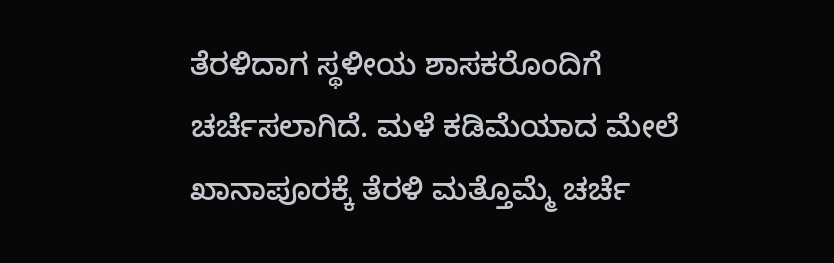ತೆರಳಿದಾಗ ಸ್ಥಳೀಯ ಶಾಸಕರೊಂದಿಗೆ ಚರ್ಚೆಸಲಾಗಿದೆ. ಮಳೆ ಕಡಿಮೆಯಾದ ಮೇಲೆ ಖಾನಾಪೂರಕ್ಕೆ ತೆರಳಿ ಮತ್ತೊಮ್ಮೆ ಚರ್ಚೆ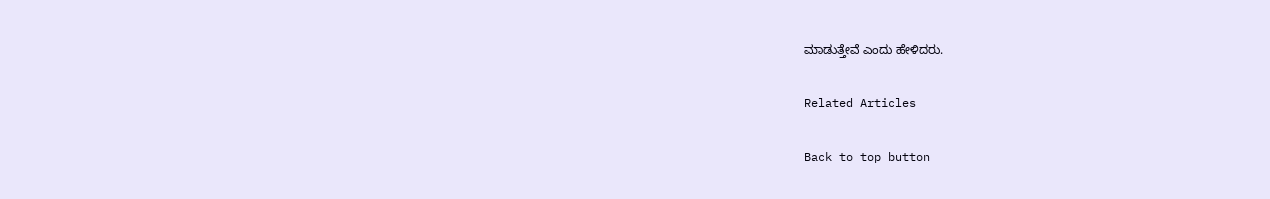ಮಾಡುತ್ತೇವೆ ಎಂದು ಹೇಳಿದರು.

Related Articles

Back to top button